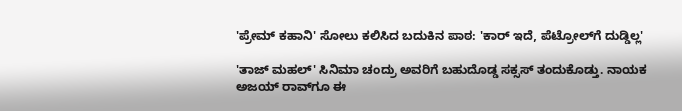'ಪ್ರೇಮ್ ಕಹಾನಿ' ಸೋಲು ಕಲಿಸಿದ ಬದುಕಿನ ಪಾಠ: 'ಕಾರ್ ಇದೆ, ಪೆಟ್ರೋಲ್‌ಗೆ ದುಡ್ಡಿಲ್ಲ'

'ತಾಜ್ ಮಹಲ್' ಸಿನಿಮಾ ಚಂದ್ರು ಅವರಿಗೆ ಬಹುದೊಡ್ಡ ಸಕ್ಸಸ್ ತಂದುಕೊಡ್ತು. ನಾಯಕ ಅಜಯ್ ರಾವ್‌ಗೂ ಈ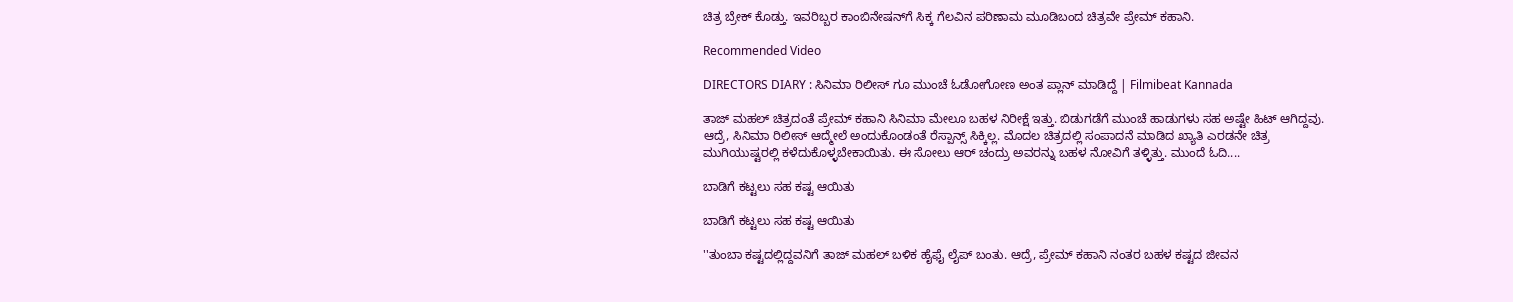ಚಿತ್ರ ಬ್ರೇಕ್ ಕೊಡ್ತು. ಇವರಿಬ್ಬರ ಕಾಂಬಿನೇಷನ್‌ಗೆ ಸಿಕ್ಕ ಗೆಲವಿನ ಪರಿಣಾಮ ಮೂಡಿಬಂದ ಚಿತ್ರವೇ ಪ್ರೇಮ್ ಕಹಾನಿ.

Recommended Video

DIRECTORS DIARY : ಸಿನಿಮಾ ರಿಲೀಸ್ ಗೂ ಮುಂಚೆ ಓಡೋಗೋಣ ಅಂತ ಪ್ಲಾನ್ ಮಾಡಿದ್ದೆ | Filmibeat Kannada

ತಾಜ್ ಮಹಲ್ ಚಿತ್ರದಂತೆ ಪ್ರೇಮ್ ಕಹಾನಿ ಸಿನಿಮಾ ಮೇಲೂ ಬಹಳ ನಿರೀಕ್ಷೆ ಇತ್ತು. ಬಿಡುಗಡೆಗೆ ಮುಂಚೆ ಹಾಡುಗಳು ಸಹ ಅಷ್ಟೇ ಹಿಟ್ ಆಗಿದ್ದವು. ಆದ್ರೆ, ಸಿನಿಮಾ ರಿಲೀಸ್ ಆದ್ಮೇಲೆ ಅಂದುಕೊಂಡಂತೆ ರೆಸ್ಪಾನ್ಸ್ ಸಿಕ್ಕಿಲ್ಲ. ಮೊದಲ ಚಿತ್ರದಲ್ಲಿ ಸಂಪಾದನೆ ಮಾಡಿದ ಖ್ಯಾತಿ ಎರಡನೇ ಚಿತ್ರ ಮುಗಿಯುಷ್ಟರಲ್ಲಿ ಕಳೆದುಕೊಳ್ಳಬೇಕಾಯಿತು. ಈ ಸೋಲು ಆರ್ ಚಂದ್ರು ಅವರನ್ನು ಬಹಳ ನೋವಿಗೆ ತಳ್ಳಿತ್ತು. ಮುಂದೆ ಓದಿ....

ಬಾಡಿಗೆ ಕಟ್ಟಲು ಸಹ ಕಷ್ಟ ಆಯಿತು

ಬಾಡಿಗೆ ಕಟ್ಟಲು ಸಹ ಕಷ್ಟ ಆಯಿತು

''ತುಂಬಾ ಕಷ್ಟದಲ್ಲಿದ್ದವನಿಗೆ ತಾಜ್ ಮಹಲ್ ಬಳಿಕ ಹೈಫೈ ಲೈಪ್ ಬಂತು. ಆದ್ರೆ, ಪ್ರೇಮ್ ಕಹಾನಿ ನಂತರ ಬಹಳ ಕಷ್ಟದ ಜೀವನ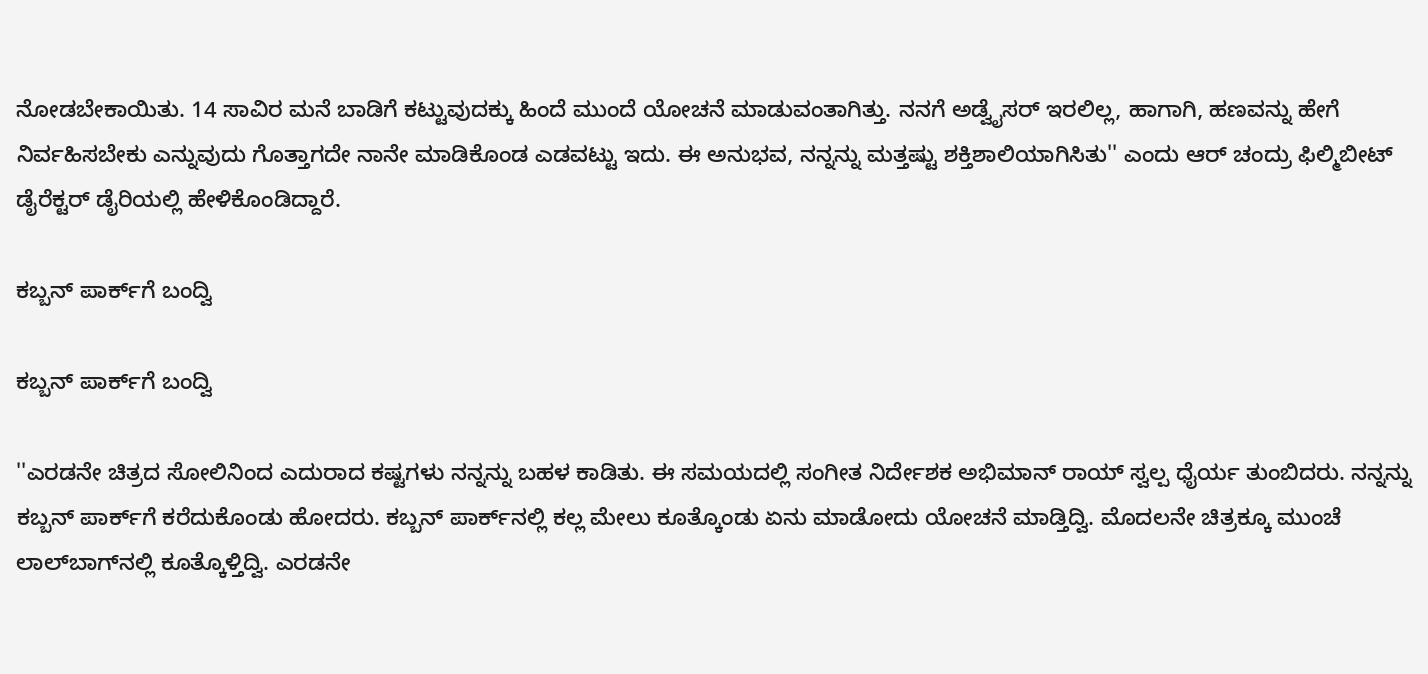ನೋಡಬೇಕಾಯಿತು. 14 ಸಾವಿರ ಮನೆ ಬಾಡಿಗೆ ಕಟ್ಟುವುದಕ್ಕು ಹಿಂದೆ ಮುಂದೆ ಯೋಚನೆ ಮಾಡುವಂತಾಗಿತ್ತು. ನನಗೆ ಅಡ್ವೈಸರ್ ಇರಲಿಲ್ಲ, ಹಾಗಾಗಿ, ಹಣವನ್ನು ಹೇಗೆ ನಿರ್ವಹಿಸಬೇಕು ಎನ್ನುವುದು ಗೊತ್ತಾಗದೇ ನಾನೇ ಮಾಡಿಕೊಂಡ ಎಡವಟ್ಟು ಇದು. ಈ ಅನುಭವ, ನನ್ನನ್ನು ಮತ್ತಷ್ಟು ಶಕ್ತಿಶಾಲಿಯಾಗಿಸಿತು'' ಎಂದು ಆರ್ ಚಂದ್ರು ಫಿಲ್ಮಿಬೀಟ್ ಡೈರೆಕ್ಟರ್ ಡೈರಿಯಲ್ಲಿ ಹೇಳಿಕೊಂಡಿದ್ದಾರೆ.

ಕಬ್ಬನ್ ಪಾರ್ಕ್‌ಗೆ ಬಂದ್ವಿ

ಕಬ್ಬನ್ ಪಾರ್ಕ್‌ಗೆ ಬಂದ್ವಿ

''ಎರಡನೇ ಚಿತ್ರದ ಸೋಲಿನಿಂದ ಎದುರಾದ ಕಷ್ಟಗಳು ನನ್ನನ್ನು ಬಹಳ ಕಾಡಿತು. ಈ ಸಮಯದಲ್ಲಿ ಸಂಗೀತ ನಿರ್ದೇಶಕ ಅಭಿಮಾನ್ ರಾಯ್ ಸ್ವಲ್ಪ ಧೈರ್ಯ ತುಂಬಿದರು. ನನ್ನನ್ನು ಕಬ್ಬನ್ ಪಾರ್ಕ್‌ಗೆ ಕರೆದುಕೊಂಡು ಹೋದರು. ಕಬ್ಬನ್ ಪಾರ್ಕ್‌ನಲ್ಲಿ ಕಲ್ಲ ಮೇಲು ಕೂತ್ಕೊಂಡು ಏನು ಮಾಡೋದು ಯೋಚನೆ ಮಾಡ್ತಿದ್ವಿ. ಮೊದಲನೇ ಚಿತ್ರಕ್ಕೂ ಮುಂಚೆ ಲಾಲ್‌ಬಾಗ್‌ನಲ್ಲಿ ಕೂತ್ಕೊಳ್ತಿದ್ವಿ. ಎರಡನೇ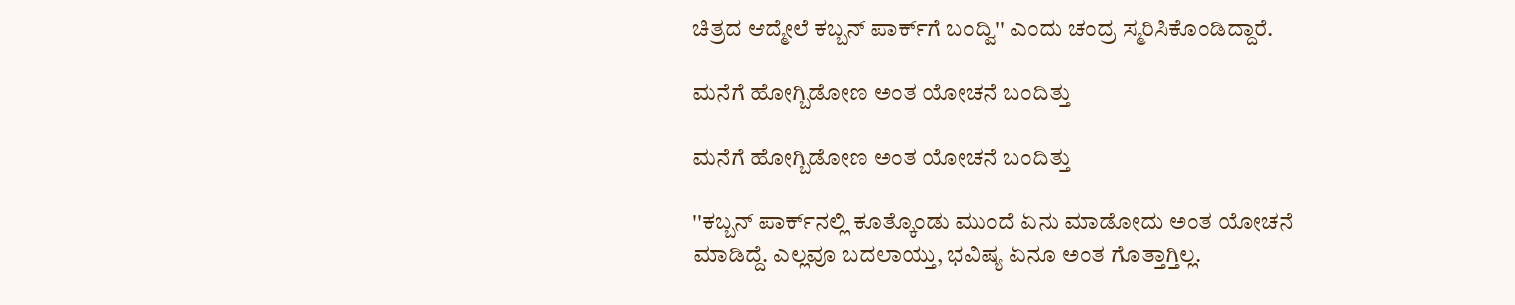ಚಿತ್ರದ ಆದ್ಮೇಲೆ ಕಬ್ಬನ್ ಪಾರ್ಕ್‌ಗೆ ಬಂದ್ವಿ'' ಎಂದು ಚಂದ್ರ ಸ್ಮರಿಸಿಕೊಂಡಿದ್ದಾರೆ.

ಮನೆಗೆ ಹೋಗ್ಬಿಡೋಣ ಅಂತ ಯೋಚನೆ ಬಂದಿತ್ತು

ಮನೆಗೆ ಹೋಗ್ಬಿಡೋಣ ಅಂತ ಯೋಚನೆ ಬಂದಿತ್ತು

''ಕಬ್ಬನ್ ಪಾರ್ಕ್‌ನಲ್ಲಿ ಕೂತ್ಕೊಂಡು ಮುಂದೆ ಏನು ಮಾಡೋದು ಅಂತ ಯೋಚನೆ ಮಾಡಿದ್ದೆ. ಎಲ್ಲವೂ ಬದಲಾಯ್ತು, ಭವಿಷ್ಯ ಏನೂ ಅಂತ ಗೊತ್ತಾಗ್ತಿಲ್ಲ.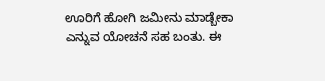ಊರಿಗೆ ಹೋಗಿ ಜಮೀನು ಮಾಡ್ಬೇಕಾ ಎನ್ನುವ ಯೋಚನೆ ಸಹ ಬಂತು. ಈ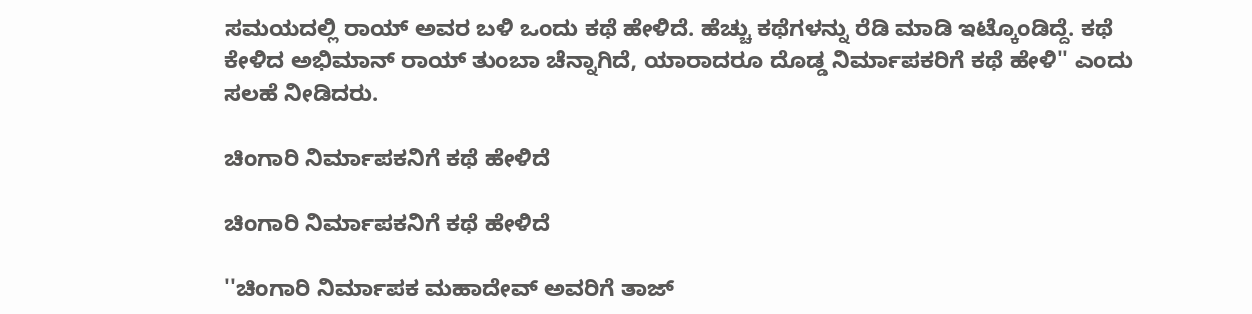ಸಮಯದಲ್ಲಿ ರಾಯ್ ಅವರ ಬಳಿ ಒಂದು ಕಥೆ ಹೇಳಿದೆ. ಹೆಚ್ಚು ಕಥೆಗಳನ್ನು ರೆಡಿ ಮಾಡಿ ಇಟ್ಕೊಂಡಿದ್ದೆ. ಕಥೆ ಕೇಳಿದ ಅಭಿಮಾನ್ ರಾಯ್ ತುಂಬಾ ಚೆನ್ನಾಗಿದೆ, ಯಾರಾದರೂ ದೊಡ್ಡ ನಿರ್ಮಾಪಕರಿಗೆ ಕಥೆ ಹೇಳಿ'' ಎಂದು ಸಲಹೆ ನೀಡಿದರು.

ಚಿಂಗಾರಿ ನಿರ್ಮಾಪಕನಿಗೆ ಕಥೆ ಹೇಳಿದೆ

ಚಿಂಗಾರಿ ನಿರ್ಮಾಪಕನಿಗೆ ಕಥೆ ಹೇಳಿದೆ

''ಚಿಂಗಾರಿ ನಿರ್ಮಾಪಕ ಮಹಾದೇವ್ ಅವರಿಗೆ ತಾಜ್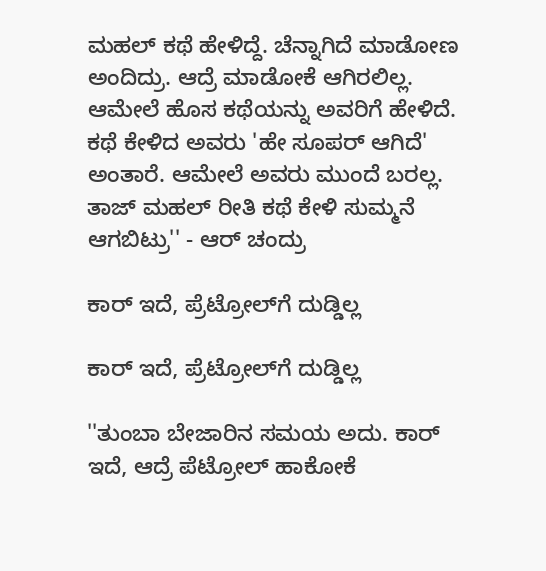ಮಹಲ್ ಕಥೆ ಹೇಳಿದ್ದೆ. ಚೆನ್ನಾಗಿದೆ ಮಾಡೋಣ ಅಂದಿದ್ರು. ಆದ್ರೆ ಮಾಡೋಕೆ ಆಗಿರಲಿಲ್ಲ. ಆಮೇಲೆ ಹೊಸ ಕಥೆಯನ್ನು ಅವರಿಗೆ ಹೇಳಿದೆ. ಕಥೆ ಕೇಳಿದ ಅವರು 'ಹೇ ಸೂಪರ್ ಆಗಿದೆ' ಅಂತಾರೆ. ಆಮೇಲೆ ಅವರು ಮುಂದೆ ಬರಲ್ಲ. ತಾಜ್‌ ಮಹಲ್ ರೀತಿ ಕಥೆ ಕೇಳಿ ಸುಮ್ಮನೆ ಆಗಬಿಟ್ರು'' - ಆರ್ ಚಂದ್ರು

ಕಾರ್ ಇದೆ, ಪ್ರೆಟ್ರೋಲ್‌ಗೆ ದುಡ್ಡಿಲ್ಲ

ಕಾರ್ ಇದೆ, ಪ್ರೆಟ್ರೋಲ್‌ಗೆ ದುಡ್ಡಿಲ್ಲ

''ತುಂಬಾ ಬೇಜಾರಿನ ಸಮಯ ಅದು. ಕಾರ್ ಇದೆ, ಆದ್ರೆ ಪೆಟ್ರೋಲ್ ಹಾಕೋಕೆ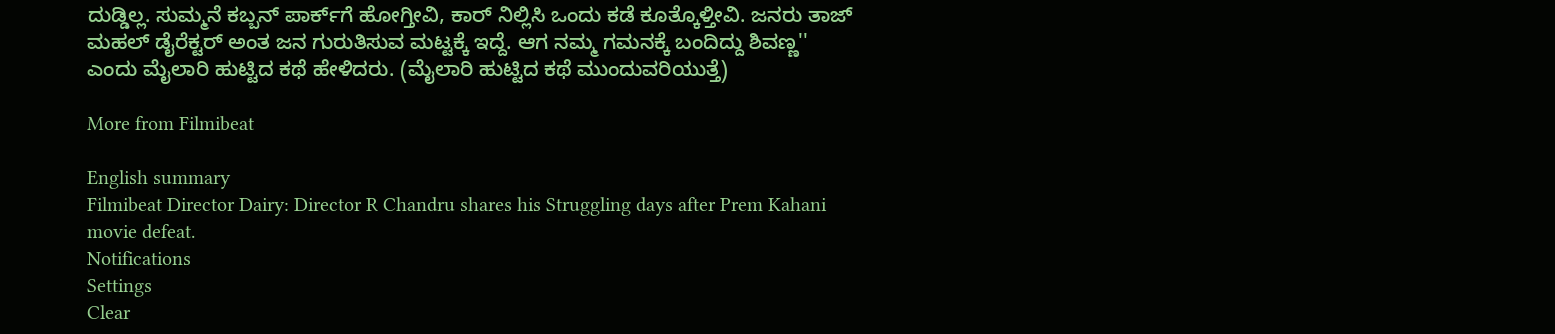ದುಡ್ಡಿಲ್ಲ. ಸುಮ್ಮನೆ ಕಬ್ಬನ್ ಪಾರ್ಕ್‌ಗೆ ಹೋಗ್ತೀವಿ, ಕಾರ್ ನಿಲ್ಲಿಸಿ ಒಂದು ಕಡೆ ಕೂತ್ಕೊಳ್ತೀವಿ. ಜನರು ತಾಜ್ ಮಹಲ್ ಡೈರೆಕ್ಟರ್ ಅಂತ ಜನ ಗುರುತಿಸುವ ಮಟ್ಟಕ್ಕೆ ಇದ್ದೆ. ಆಗ ನಮ್ಮ ಗಮನಕ್ಕೆ ಬಂದಿದ್ದು ಶಿವಣ್ಣ'' ಎಂದು ಮೈಲಾರಿ ಹುಟ್ಟಿದ ಕಥೆ ಹೇಳಿದರು. (ಮೈಲಾರಿ ಹುಟ್ಟಿದ ಕಥೆ ಮುಂದುವರಿಯುತ್ತೆ)

More from Filmibeat

English summary
Filmibeat Director Dairy: Director R Chandru shares his Struggling days after Prem Kahani movie defeat.
Notifications
Settings
Clear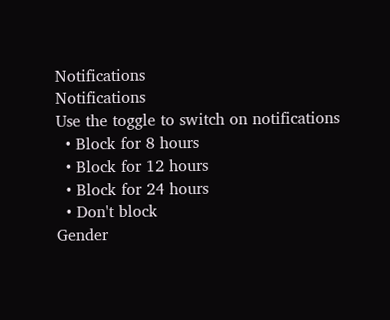Notifications
Notifications
Use the toggle to switch on notifications
  • Block for 8 hours
  • Block for 12 hours
  • Block for 24 hours
  • Don't block
Gender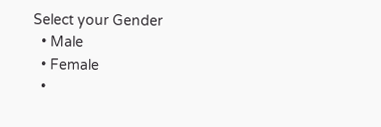Select your Gender
  • Male
  • Female
  •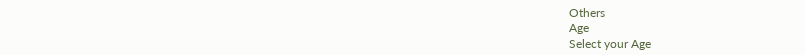Others
Age
Select your Age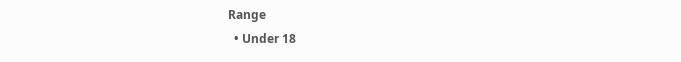Range
  • Under 18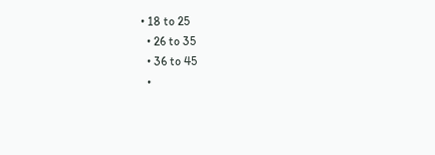• 18 to 25
  • 26 to 35
  • 36 to 45
  •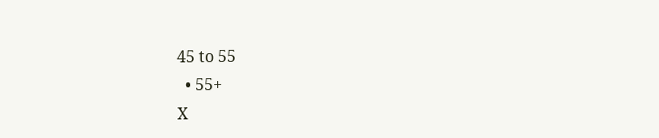45 to 55
  • 55+
X